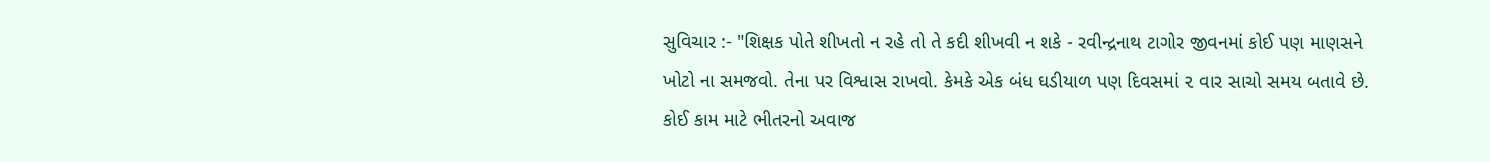સુવિચાર :- "શિક્ષક પોતે શીખતો ન રહે તો તે કદી શીખવી ન શકે - રવીન્દ્રનાથ ટાગોર જીવનમાં કોઈ પણ માણસને ખોટો ના સમજવો. તેના પર વિશ્વાસ રાખવો. કેમકે એક બંધ ઘડીયાળ પણ દિવસમાં ૨ વાર સાચો સમય બતાવે છે. કોઈ કામ માટે ભીતરનો અવાજ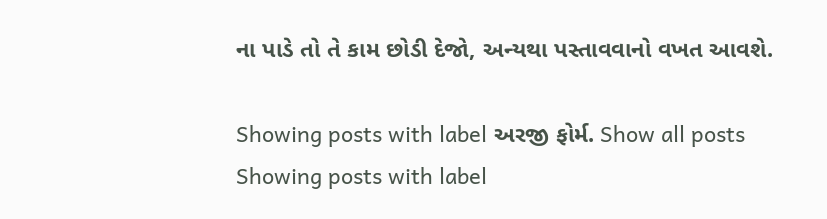ના પાડે તો તે કામ છોડી દેજો, અન્યથા પસ્તાવવાનો વખત આવશે.

Showing posts with label અરજી ફોર્મ. Show all posts
Showing posts with label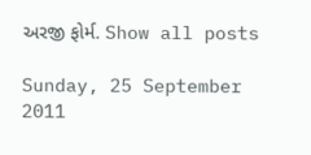અરજી ફોર્મ. Show all posts

Sunday, 25 September 2011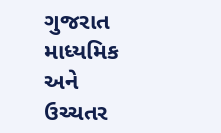ગુજરાત માધ્યમિક અને ઉચ્ચતર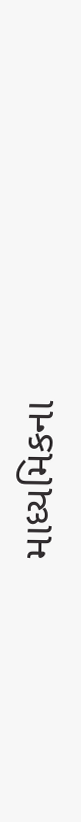માધ્યમિકના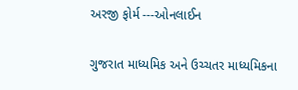અરજી ફોર્મ ---ઓનલાઈન

ગુજરાત માધ્યમિક અને ઉચ્ચતર માધ્યમિકના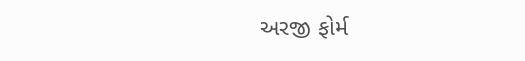અરજી ફોર્મ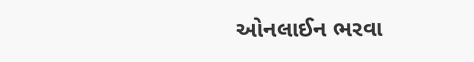ઓનલાઈન ભરવા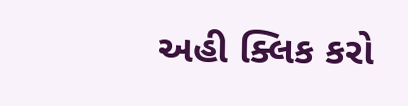અહી ક્લિક કરો